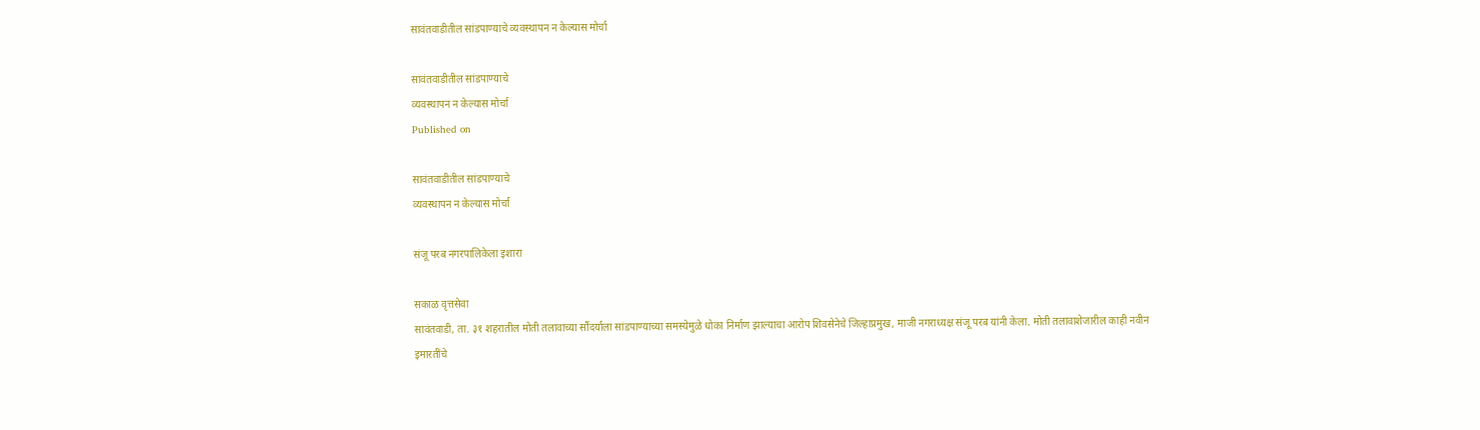सावंतवाडीतील सांडपाण्याचे व्यवस्थापन न केल्यास मोर्चा

सावंतवाडीतील सांडपाण्याचे
व्यवस्थापन न केल्यास मोर्चा
Published on

सावंतवाडीतील सांडपाण्याचे
व्यवस्थापन न केल्यास मोर्चा

संजू परब नगरपालिकेला इशारा

सकाळ वृत्तसेवा
सावंतवाडी, ता. ३१ शहरातील मोती तलावाच्या सौंदर्याला सांडपाण्याच्या समस्येमुळे धोका निर्माण झाल्याचा आरोप शिवसेनेचे जिल्हाप्रमुख, माजी नगराध्यक्ष संजू परब यांनी केला. मोती तलावाशेजारील काही नवीन इमारतींचे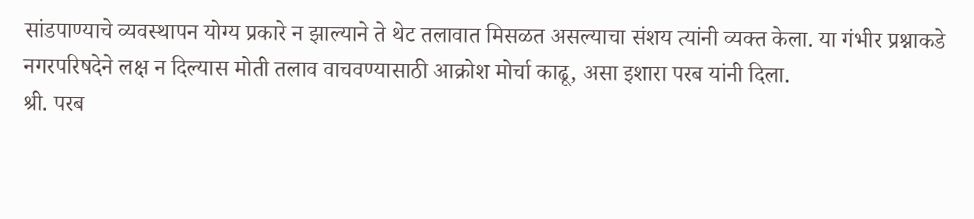सांडपाण्याचे व्यवस्थापन योग्य प्रकारे न झाल्याने ते थेट तलावात मिसळत असल्याचा संशय त्यांनी व्यक्त केला. या गंभीर प्रश्नाकडे नगरपरिषदेने लक्ष न दिल्यास मोती तलाव वाचवण्यासाठी आक्रोश मोर्चा काढू, असा इशारा परब यांनी दिला.
श्री. परब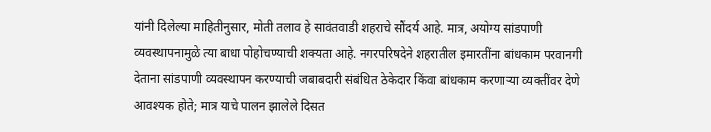यांनी दिलेल्या माहितीनुसार, मोती तलाव हे सावंतवाडी शहराचे सौंदर्य आहे. मात्र, अयोग्य सांडपाणी व्यवस्थापनामुळे त्या बाधा पोहोचण्याची शक्यता आहे. नगरपरिषदेने शहरातील इमारतींना बांधकाम परवानगी देताना सांडपाणी व्यवस्थापन करण्याची जबाबदारी संबंधित ठेकेदार किंवा बांधकाम करणाऱ्या व्यक्तींवर देणे आवश्यक होते; मात्र याचे पालन झालेले दिसत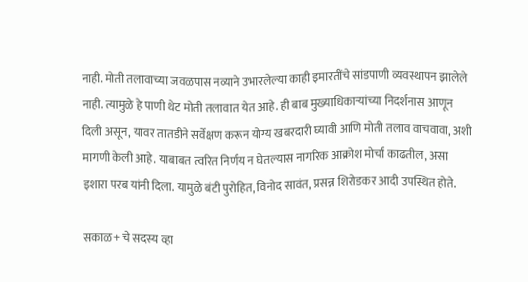नाही. मोती तलावाच्या जवळपास नव्याने उभारलेल्या काही इमारतींचे सांडपाणी व्यवस्थापन झालेले नाही. त्यामुळे हे पाणी थेट मोती तलावात येत आहे. ही बाब मुख्याधिकाऱ्यांच्या निदर्शनास आणून दिली असून, यावर तातडीने सर्वेक्षण करून योग्य खबरदारी घ्यावी आणि मोती तलाव वाचवावा, अशी मागणी केली आहे. याबाबत त्वरित निर्णय न घेतल्यास नागरिक आक्रोश मोर्चा काढतील, असा इशारा परब यांनी दिला. यामुळे बंटी पुरोहित, विनोद सावंत, प्रसन्न शिरोडकर आदी उपस्थित होते.

सकाळ+ चे सदस्य व्हा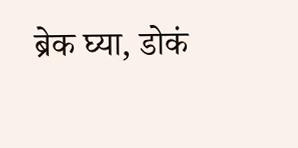ब्रेक घ्या, डोकं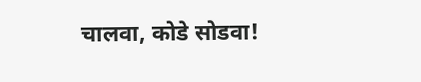चालवा, कोडे सोडवा!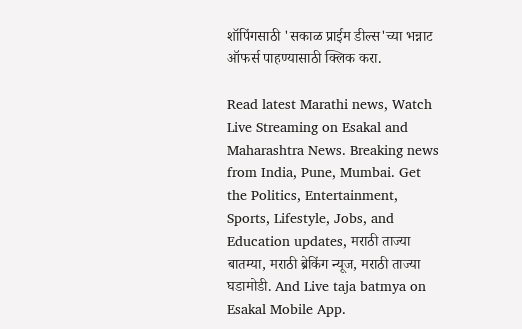शॉपिंगसाठी 'सकाळ प्राईम डील्स'च्या भन्नाट ऑफर्स पाहण्यासाठी क्लिक करा.

Read latest Marathi news, Watch Live Streaming on Esakal and Maharashtra News. Breaking news from India, Pune, Mumbai. Get the Politics, Entertainment, Sports, Lifestyle, Jobs, and Education updates, मराठी ताज्या बातम्या, मराठी ब्रेकिंग न्यूज, मराठी ताज्या घडामोडी. And Live taja batmya on Esakal Mobile App.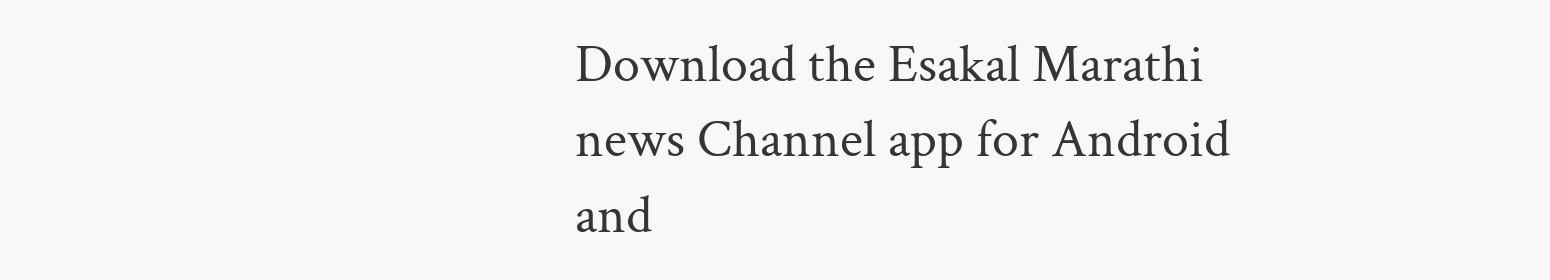Download the Esakal Marathi news Channel app for Android and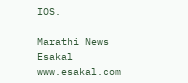IOS.

Marathi News Esakal
www.esakal.com